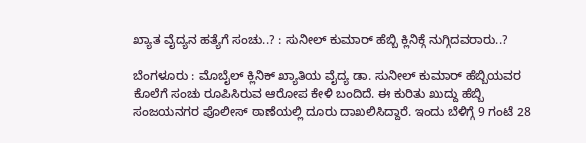ಖ್ಯಾತ ವೈದ್ಯನ ಹತ್ಯೆಗೆ ಸಂಚು..? : ಸುನೀಲ್ ಕುಮಾರ್ ಹೆಬ್ಬಿ ಕ್ಲಿನಿಕ್ಗೆ ನುಗ್ಗಿದವರಾರು..?

ಬೆಂಗಳೂರು : ಮೊಬೈಲ್ ಕ್ಲಿನಿಕ್ ಖ್ಯಾತಿಯ ವೈದ್ಯ ಡಾ. ಸುನೀಲ್ ಕುಮಾರ್ ಹೆಬ್ಬಿಯವರ ಕೊಲೆಗೆ ಸಂಚು ರೂಪಿಸಿರುವ ಆರೋಪ ಕೇಳಿ ಬಂದಿದೆ. ಈ ಕುರಿತು ಖುದ್ದು ಹೆಬ್ಬಿ ಸಂಜಯನಗರ ಪೊಲೀಸ್ ಠಾಣೆಯಲ್ಲಿ ದೂರು ದಾಖಲಿಸಿದ್ದಾರೆ. ಇಂದು ಬೆಳಿಗ್ಗೆ 9 ಗಂಟೆ 28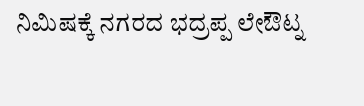ನಿಮಿಷಕ್ಕೆ ನಗರದ ಭದ್ರಪ್ಪ ಲೇಔಟ್ನ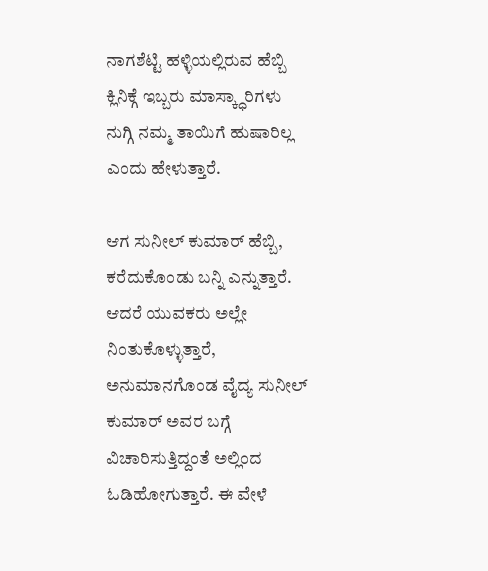ನಾಗಶೆಟ್ಟಿ ಹಳ್ಳಿಯಲ್ಲಿರುವ ಹೆಬ್ಬಿ ಕ್ಲಿನಿಕ್ಗೆ ಇಬ್ಬರು ಮಾಸ್ಕ್ಧಾರಿಗಳು ನುಗ್ಗಿ ನಮ್ಮ ತಾಯಿಗೆ ಹುಷಾರಿಲ್ಲ ಎಂದು ಹೇಳುತ್ತಾರೆ.

ಆಗ ಸುನೀಲ್ ಕುಮಾರ್ ಹೆಬ್ಬಿ, ಕರೆದುಕೊಂಡು ಬನ್ನಿ ಎನ್ನುತ್ತಾರೆ. ಆದರೆ ಯುವಕರು ಅಲ್ಲೇ ನಿಂತುಕೊಳ್ಳುತ್ತಾರೆ, ಅನುಮಾನಗೊಂಡ ವೈದ್ಯ ಸುನೀಲ್ ಕುಮಾರ್ ಅವರ ಬಗ್ಗೆ ವಿಚಾರಿಸುತ್ತಿದ್ದಂತೆ ಅಲ್ಲಿಂದ ಓಡಿಹೋಗುತ್ತಾರೆ. ಈ ವೇಳೆ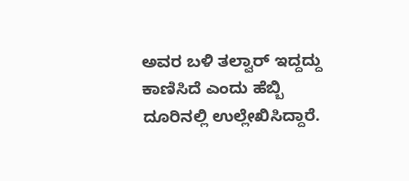ಅವರ ಬಳಿ ತಲ್ವಾರ್ ಇದ್ದದ್ದು ಕಾಣಿಸಿದೆ ಎಂದು ಹೆಬ್ಬಿ ದೂರಿನಲ್ಲಿ ಉಲ್ಲೇಖಿಸಿದ್ದಾರೆ.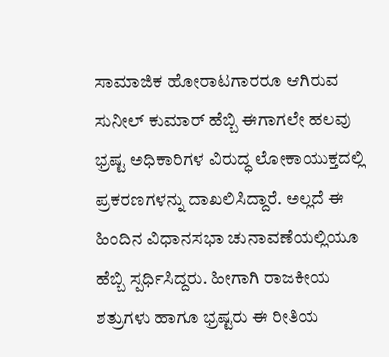ಸಾಮಾಜಿಕ ಹೋರಾಟಗಾರರೂ ಆಗಿರುವ ಸುನೀಲ್ ಕುಮಾರ್ ಹೆಬ್ಬಿ ಈಗಾಗಲೇ ಹಲವು ಭ್ರಷ್ಟ ಅಧಿಕಾರಿಗಳ ವಿರುದ್ಧ ಲೋಕಾಯುಕ್ತದಲ್ಲಿ ಪ್ರಕರಣಗಳನ್ನು ದಾಖಲಿಸಿದ್ದಾರೆ. ಅಲ್ಲದೆ ಈ ಹಿಂದಿನ ವಿಧಾನಸಭಾ ಚುನಾವಣೆಯಲ್ಲಿಯೂ ಹೆಬ್ಬಿ ಸ್ಪರ್ಧಿಸಿದ್ದರು. ಹೀಗಾಗಿ ರಾಜಕೀಯ ಶತ್ರುಗಳು ಹಾಗೂ ಭ್ರಷ್ಟರು ಈ ರೀತಿಯ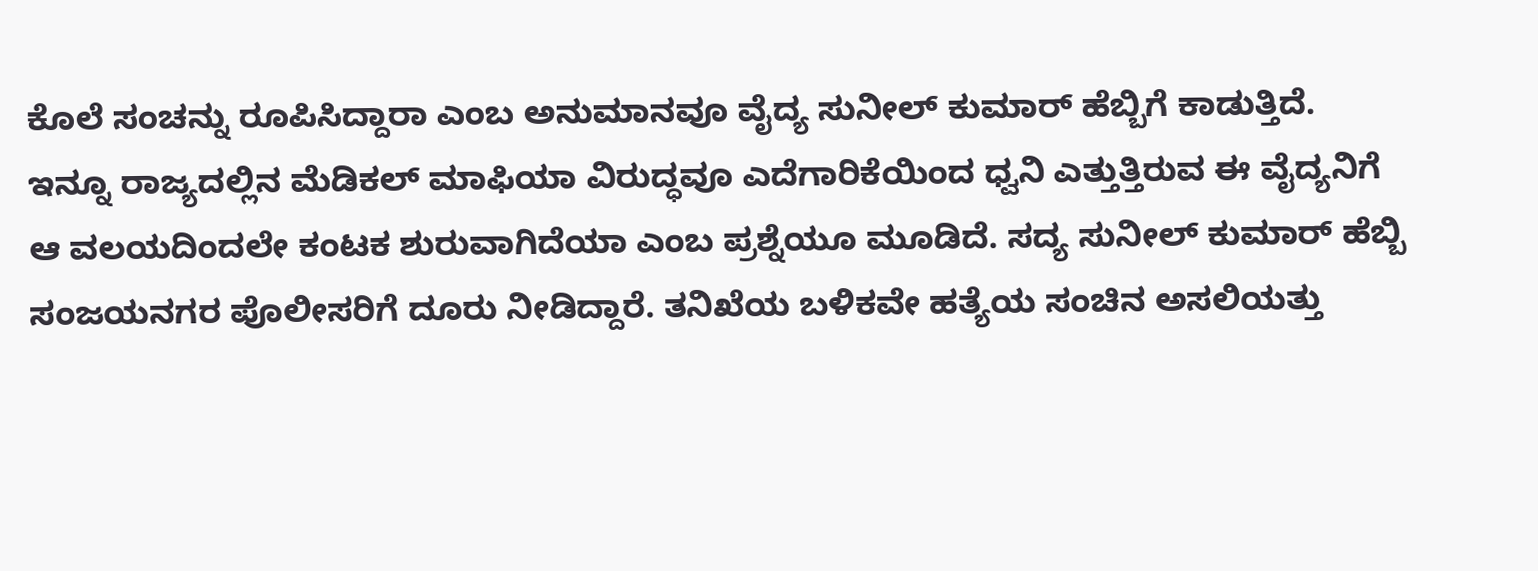ಕೊಲೆ ಸಂಚನ್ನು ರೂಪಿಸಿದ್ದಾರಾ ಎಂಬ ಅನುಮಾನವೂ ವೈದ್ಯ ಸುನೀಲ್ ಕುಮಾರ್ ಹೆಬ್ಬಿಗೆ ಕಾಡುತ್ತಿದೆ.
ಇನ್ನೂ ರಾಜ್ಯದಲ್ಲಿನ ಮೆಡಿಕಲ್ ಮಾಫಿಯಾ ವಿರುದ್ಧವೂ ಎದೆಗಾರಿಕೆಯಿಂದ ಧ್ವನಿ ಎತ್ತುತ್ತಿರುವ ಈ ವೈದ್ಯನಿಗೆ ಆ ವಲಯದಿಂದಲೇ ಕಂಟಕ ಶುರುವಾಗಿದೆಯಾ ಎಂಬ ಪ್ರಶ್ನೆಯೂ ಮೂಡಿದೆ. ಸದ್ಯ ಸುನೀಲ್ ಕುಮಾರ್ ಹೆಬ್ಬಿ ಸಂಜಯನಗರ ಪೊಲೀಸರಿಗೆ ದೂರು ನೀಡಿದ್ದಾರೆ. ತನಿಖೆಯ ಬಳಿಕವೇ ಹತ್ಯೆಯ ಸಂಚಿನ ಅಸಲಿಯತ್ತು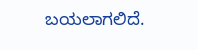ಬಯಲಾಗಲಿದೆ.